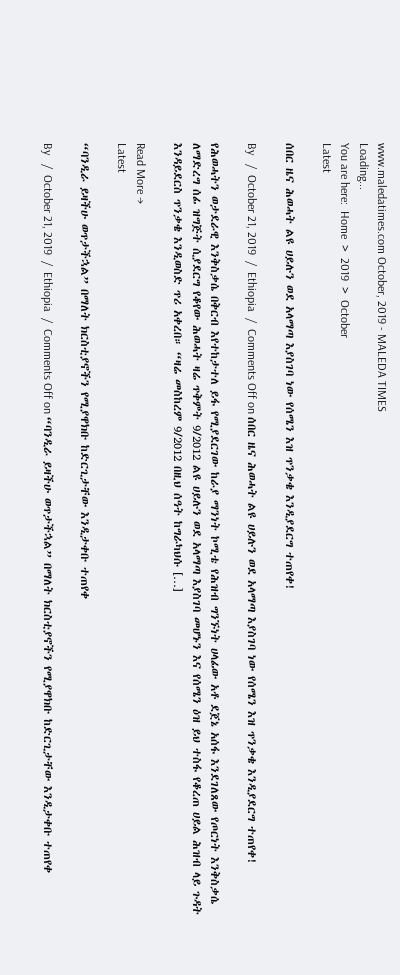www.maledatimes.com October, 2019 - MALEDA TIMES
Loading...
You are here:  Home  >  2019  >  October
Latest

ሰበር ዜና ሕወሓት ልዩ ሀይሉን ወደ አላማጣ እያስገባ ነው የሰሜን እዝ ጥንቃቄ እንዲያደርግ ተጠየቀ!

By   /  October 21, 2019  /  Ethiopia  /  Comments Off on ሰበር ዜና ሕወሓት ልዩ ሀይሉን ወደ አላማጣ እያስገባ ነው የሰሜን እዝ ጥንቃቄ እንዲያደርግ ተጠየቀ!

የሕወሓትን ወታደራዊ እንቅስቃሴ በቅርብ እየተከታተለ ይፋ የሚያደርገው ከራያ ማንነት ኮሚቴ የሕዝብ ግንኙነት ሀላፊው አቶ ደጀኔ አሰፋ እንደገለጸው የጦርነት እንቅስቃሴ ለማድረግ ሰፊ ዝግጅት ሲያደርግ የቆየው ሕወሓት ዛሬ ጥቅምት 9/2012 ልዩ ሀይሉን ወደ አላማጣ እያስገባ መሆኑን እና የሰሜን ዕዝ ይህ ተስፋ የቆረጠ ሀይል ሕዝብ ላይ ጉዳት እንዳይደርስ ጥንቃቄ እንዲወስድ ጥሪ አቀረበ። “ዛሬ መስከረም 9/2012 በዚህ ሰዓት ከግራካህሱ […]

Read More →
Latest

“ባንዲራ ይዛችሁ ወጥታችኋል” በማለት ክርስቲያኖችን የሚያዋክቡ ከድርጊታቸው እንዲታቀቡ ተጠየቀ

By   /  October 21, 2019  /  Ethiopia  /  Comments Off on “ባንዲራ ይዛችሁ ወጥታችኋል” በማለት ክርስቲያኖችን የሚያዋክቡ ከድርጊታቸው እንዲታቀቡ ተጠየቀ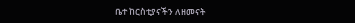ቤተ ከርስቲያናችን ለዘመናት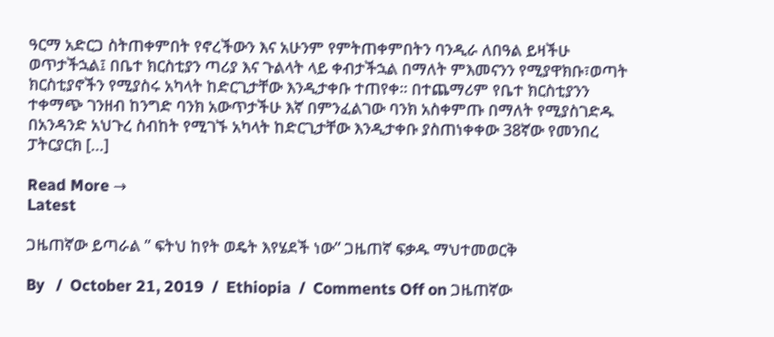ዓርማ አድርጋ ስትጠቀምበት የኖረችውን እና አሁንም የምትጠቀምበትን ባንዲራ ለበዓል ይዛችሁ ወጥታችኋል፤ በቤተ ክርስቲያን ጣሪያ እና ጉልላት ላይ ቀብታችኋል በማለት ምእመናንን የሚያዋክቡ፣ወጣት ክርስቲያኖችን የሚያስሩ አካላት ከድርጊታቸው እንዲታቀቡ ተጠየቀ። በተጨማሪም የቤተ ክርስቲያንን ተቀማጭ ገንዘብ ከንግድ ባንክ አውጥታችሁ እኛ በምንፈልገው ባንክ አስቀምጡ በማለት የሚያስገድዱ በአንዳንድ አህጉረ ስብከት የሚገኙ አካላት ከድርጊታቸው እንዲታቀቡ ያስጠነቀቀው 38ኛው የመንበረ ፓትርያርክ […]

Read More →
Latest

ጋዜጠኛው ይጣራል ” ፍትህ ከየት ወዴት እየሄደች ነው” ጋዜጠኛ ፍቃዱ ማህተመወርቅ

By   /  October 21, 2019  /  Ethiopia  /  Comments Off on ጋዜጠኛው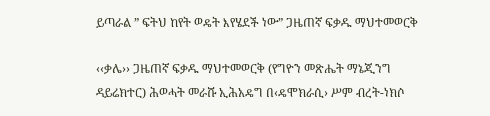ይጣራል ” ፍትህ ከየት ወዴት እየሄደች ነው” ጋዜጠኛ ፍቃዱ ማህተመወርቅ

‹‹ቃሌ›› ጋዜጠኛ ፍቃዱ ማህተመወርቅ (የግዮን መጽሔት ማኔጂንግ ዳይሬክተር) ሕወሓት መራሹ ኢሕአዴግ በ‹ዴሞክራሲ› ሥም ብረት-ነክሶ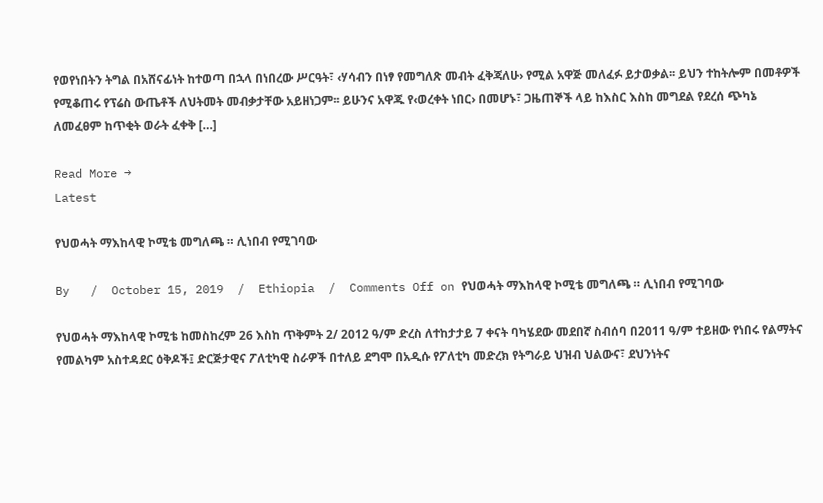የወየነበትን ትግል በአሸናፊነት ከተወጣ በኋላ በነበረው ሥርዓት፣ ‹ሃሳብን በነፃ የመግለጽ መብት ፈቅጃለሁ› የሚል አዋጅ መለፈፉ ይታወቃል፡፡ ይህን ተከትሎም በመቶዎች የሚቆጠሩ የፕሬስ ውጤቶች ለህትመት መብቃታቸው አይዘነጋም፡፡ ይሁንና አዋጁ የ‹ወረቀት ነበር› በመሆኑ፣ ጋዜጠኞች ላይ ከእስር እስከ መግደል የደረሰ ጭካኔ ለመፈፀም ከጥቂት ወራት ፈቀቅ […]

Read More →
Latest

የህወሓት ማእከላዊ ኮሚቴ መግለጫ ። ሊነበብ የሚገባው

By   /  October 15, 2019  /  Ethiopia  /  Comments Off on የህወሓት ማእከላዊ ኮሚቴ መግለጫ ። ሊነበብ የሚገባው

የህወሓት ማእከላዊ ኮሚቴ ከመስከረም 26 እስከ ጥቅምት 2/ 2012 ዓ/ም ድረስ ለተከታታይ 7 ቀናት ባካሄደው መደበኛ ስብሰባ በ2011 ዓ/ም ተይዘው የነበሩ የልማትና የመልካም አስተዳደር ዕቅዶች፤ ድርጅታዊና ፖለቲካዊ ስራዎች በተለይ ደግሞ በአዲሱ የፖለቲካ መድረክ የትግራይ ህዝብ ህልውና፣ ደህንነትና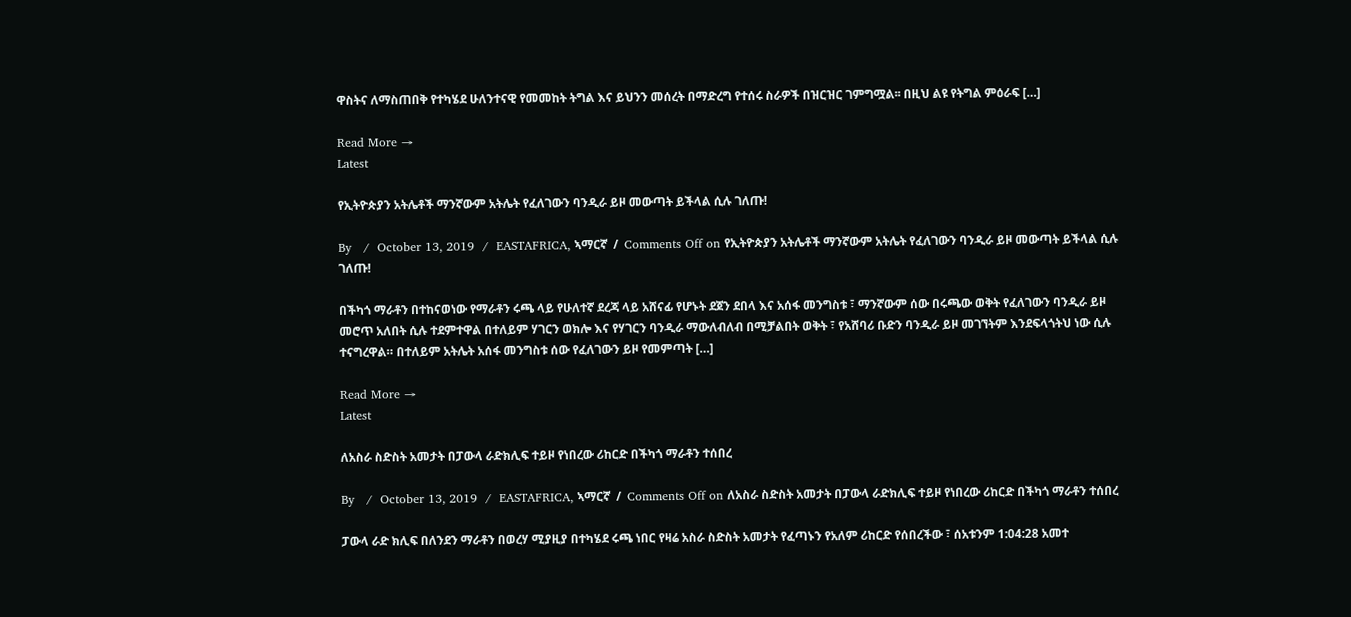ዋስትና ለማስጠበቅ የተካሄደ ሁለንተናዊ የመመከት ትግል እና ይህንን መሰረት በማድረግ የተሰሩ ስራዎች በዝርዝር ገምግሟል፡፡ በዚህ ልዩ የትግል ምዕራፍ […]

Read More →
Latest

የኢትዮጵያን አትሌቶች ማንኛውም አትሌት የፈለገውን ባንዲራ ይዞ መውጣት ይችላል ሲሉ ገለጡ!

By   /  October 13, 2019  /  EASTAFRICA, ኣማርኛ  /  Comments Off on የኢትዮጵያን አትሌቶች ማንኛውም አትሌት የፈለገውን ባንዲራ ይዞ መውጣት ይችላል ሲሉ ገለጡ!

በችካጎ ማራቶን በተከናወነው የማራቶን ሩጫ ላይ የሁለተኛ ደረጃ ላይ አሸናፊ የሆኑት ደጀን ደበላ እና አሰፋ መንግስቱ ፣ ማንኛውም ሰው በሩጫው ወቅት የፈለገውን ባንዲራ ይዞ መሮጥ አለበት ሲሉ ተደምተዋል በተለይም ሃገርን ወክሎ እና የሃገርን ባንዲራ ማውለብለብ በሚቻልበት ወቅት ፣ የአሸባሪ ቡድን ባንዲራ ይዞ መገኘትም እንደፍላጎትህ ነው ሲሉ ተናግረዋል። በተለይም አትሌት አሰፋ መንግስቱ ሰው የፈለገውን ይዞ የመምጣት […]

Read More →
Latest

ለአስራ ስድስት አመታት በፓውላ ራድክሊፍ ተይዞ የነበረው ሪከርድ በችካጎ ማራቶን ተሰበረ

By   /  October 13, 2019  /  EASTAFRICA, ኣማርኛ  /  Comments Off on ለአስራ ስድስት አመታት በፓውላ ራድክሊፍ ተይዞ የነበረው ሪከርድ በችካጎ ማራቶን ተሰበረ

ፓውላ ራድ ክሊፍ በለንደን ማራቶን በወረሃ ሚያዚያ በተካሄደ ሩጫ ነበር የዛሬ አስራ ስድስት አመታት የፈጣኑን የአለም ሪከርድ የሰበረችው ፣ ሰአቱንም 1:04:28 አመተ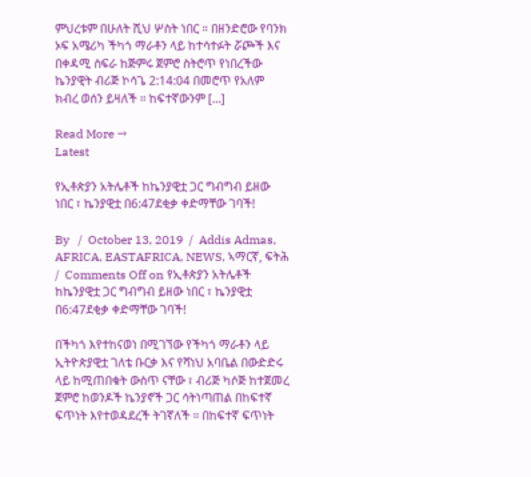ምህረቱም በሁለት ሺህ ሦስት ነበር ። በዘንድሮው የባንክ ኦፍ አሜሪካ ችካጎ ማራቶን ላይ ከተሳተፉት ሯጮች እና በቀዳሚ ስፍራ ከጅምሩ ጀምሮ ስትሮጥ የነበረችው ኬንያዊት ብሪጅ ኮሳጌ 2:14:04 በመሮጥ የአለም ክብረ ወሰን ይዛለች ። ከፍተኛውንም […]

Read More →
Latest

የኢቶጵያን አትሌቶች ከኬንያዊቷ ጋር ግብግብ ይዘው ነበር ፣ ኬንያዊቷ በ6:47ደቂቃ ቀድማቸው ገባች!

By   /  October 13, 2019  /  Addis Admas, AFRICA, EASTAFRICA, NEWS, ኣማርኛ, ፍትሕ  /  Comments Off on የኢቶጵያን አትሌቶች ከኬንያዊቷ ጋር ግብግብ ይዘው ነበር ፣ ኬንያዊቷ በ6:47ደቂቃ ቀድማቸው ገባች!

በችካጎ እየተከናወነ በሚገኘው የችካጎ ማራቶን ላይ ኢትዮጵያዊቷ ገለቴ ቡርቃ እና የሻነህ አባቤል በውድድሩ ላይ ከሚጠበቁት ውስጥ ናቸው ፣ ብሪጅ ካሶጅ ከተጀመረ ጀምሮ ከወንዶች ኬንያኖች ጋር ሳትነጣጠል በከፍተኛ ፍጥነት እየተወዳደረች ትገኛለች ። በከፍተኛ ፍጥነት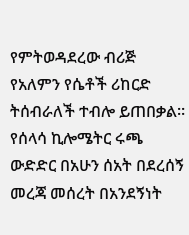የምትወዳደረው ብሪጅ የአለምን የሴቶች ሪከርድ ትሰብራለች ተብሎ ይጠበቃል። የሰላሳ ኪሎሜትር ሩጫ ውድድር በአሁን ሰአት በደረሰኝ መረጃ መሰረት በአንደኝነት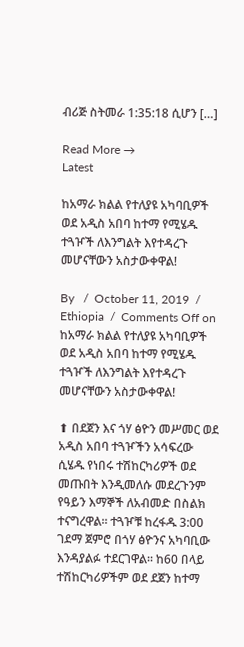ብሪጅ ስትመራ 1:35:18 ሲሆን […]

Read More →
Latest

ከአማራ ክልል የተለያዩ አካባቢዎች ወደ አዲስ አበባ ከተማ የሚሄዱ ተጓዦች ለእንግልት እየተዳረጉ መሆናቸውን አስታውቀዋል!

By   /  October 11, 2019  /  Ethiopia  /  Comments Off on ከአማራ ክልል የተለያዩ አካባቢዎች ወደ አዲስ አበባ ከተማ የሚሄዱ ተጓዦች ለእንግልት እየተዳረጉ መሆናቸውን አስታውቀዋል!

⬆ በደጀን እና ጎሃ ፅዮን መሥመር ወደ አዲስ አበባ ተጓዦችን አሳፍረው ሲሄዱ የነበሩ ተሽከርካሪዎች ወደ መጡበት እንዲመለሱ መደረጉንም የዓይን እማኞች ለአብመድ በስልክ ተናግረዋል፡፡ ተጓዦቹ ከረፋዱ 3:00 ገደማ ጀምሮ በጎሃ ፅዮንና አካባቢው እንዳያልፉ ተደርገዋል፡፡ ከ60 በላይ ተሽከርካሪዎችም ወደ ደጀን ከተማ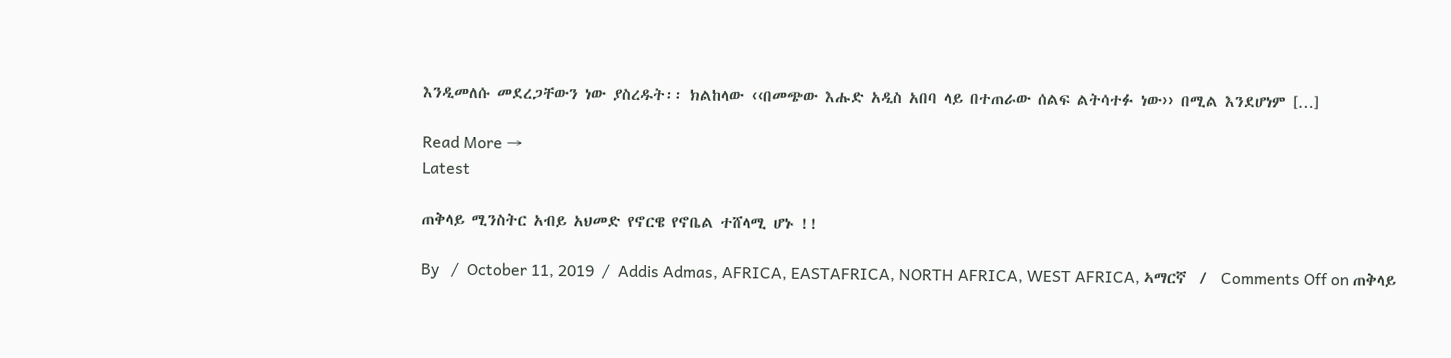እንዲመለሱ መደረጋቸውን ነው ያስረዱት፡፡ ክልከላው ‹‹በመጭው እሑድ አዲስ አበባ ላይ በተጠራው ሰልፍ ልትሳተፉ ነው›› በሚል እንደሆነም […]

Read More →
Latest

ጠቅላይ ሚንስትር አብይ አህመድ የኖርዌ የኖቤል ተሸላሚ ሆኑ !!

By   /  October 11, 2019  /  Addis Admas, AFRICA, EASTAFRICA, NORTH AFRICA, WEST AFRICA, ኣማርኛ  /  Comments Off on ጠቅላይ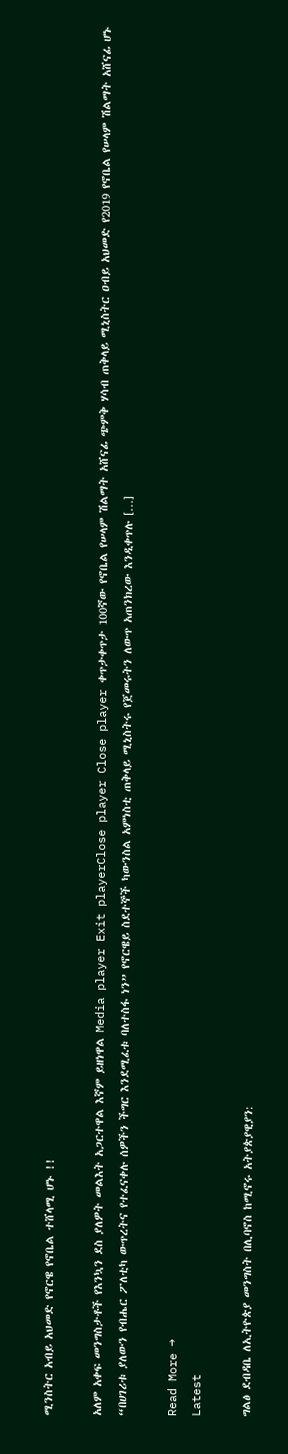ሚንስትር አብይ አህመድ የኖርዌ የኖቤል ተሸላሚ ሆኑ !!

አለም አቀፍ መንግስታቶች የእንኳን ደስ ያለዎት መልእት አጋርተዋል እኛም ይዘነዋል Media player Exit playerClose player Close player ቀጥታቀጥታ 100ኛው የኖቤል የሠላም ሽልማት አሸናፊ ጭምቅ ሃሳብ ጠቅላይ ሚኒስትር ዐብይ አህመድ የ2019 የኖቤል የሠላም ሽልማት አሸናፊ ሆኑ “በሀገሪቱ ያለውን የብሔር ፖለቲካ ውጥረትና የተፈናቀሉ ሰዎችን ችግር እንደሚፈቱ ባለተስፋ ነን” የኖርዌይ ስደተኞች ካውንስል አምነስቲ ጠቅላይ ሚኒስትሩ የጀመሩትን ለውጥ አጠንክረው እንዲቀጥሉ […]

Read More →
Latest

ግልፅ ደብዳቤ ለኢትዮጵያ መንግስት በሊባኖስ ከሚኖሩ አትያጵያዊያን: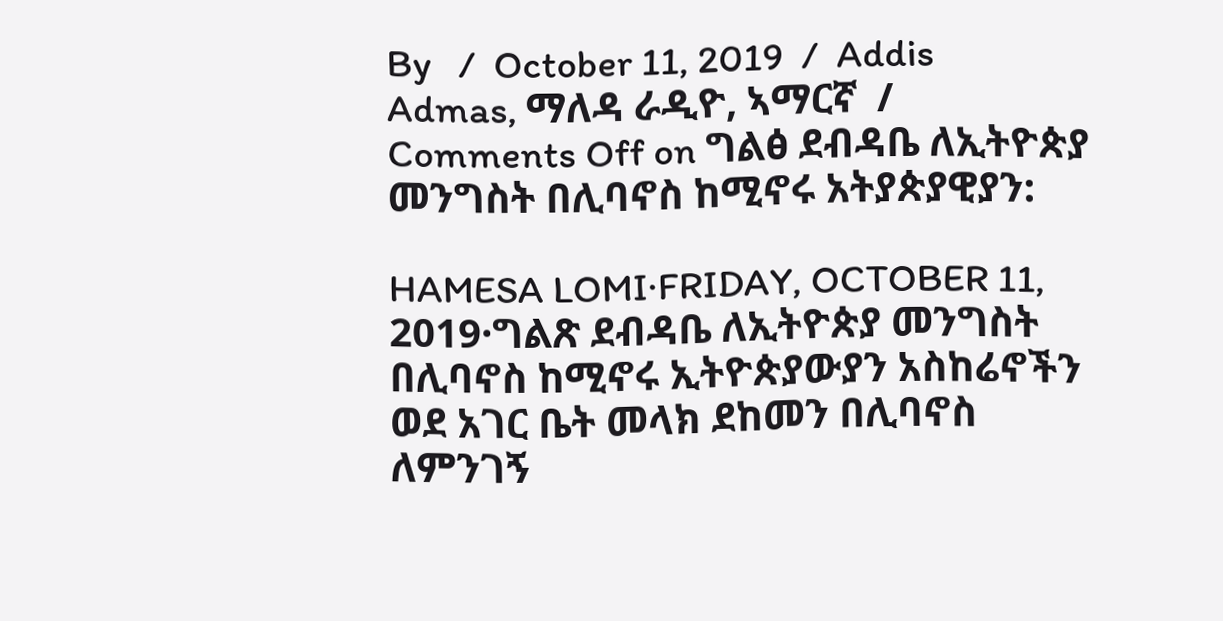By   /  October 11, 2019  /  Addis Admas, ማለዳ ራዲዮ, ኣማርኛ  /  Comments Off on ግልፅ ደብዳቤ ለኢትዮጵያ መንግስት በሊባኖስ ከሚኖሩ አትያጵያዊያን:

HAMESA LOMI·FRIDAY, OCTOBER 11, 2019·ግልጽ ደብዳቤ ለኢትዮጵያ መንግስት በሊባኖስ ከሚኖሩ ኢትዮጵያውያን አስከሬኖችን ወደ አገር ቤት መላክ ደከመን በሊባኖስ ለምንገኝ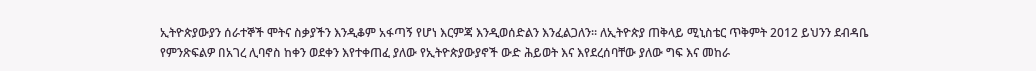ኢትዮጵያውያን ሰራተኞች ሞትና ስቃያችን እንዲቆም አፋጣኝ የሆነ እርምጃ እንዲወሰድልን እንፈልጋለን። ለኢትዮጵያ ጠቅላይ ሚኒስቴር ጥቅምት 2012 ይህንን ደብዳቤ የምንጽፍልዎ በአገረ ሊባኖስ ከቀን ወደቀን እየተቀጠፈ ያለው የኢትዮጵያውያኖች ውድ ሕይወት እና እየደረሰባቸው ያለው ግፍ እና መከራ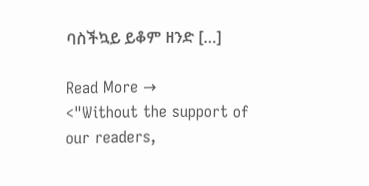ባስችኳይ ይቆም ዘንድ […]

Read More →
<"Without the support of our readers,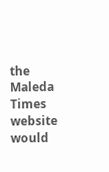the Maleda Times website would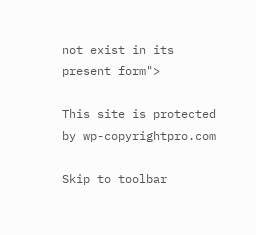not exist in its present form">

This site is protected by wp-copyrightpro.com

Skip to toolbar